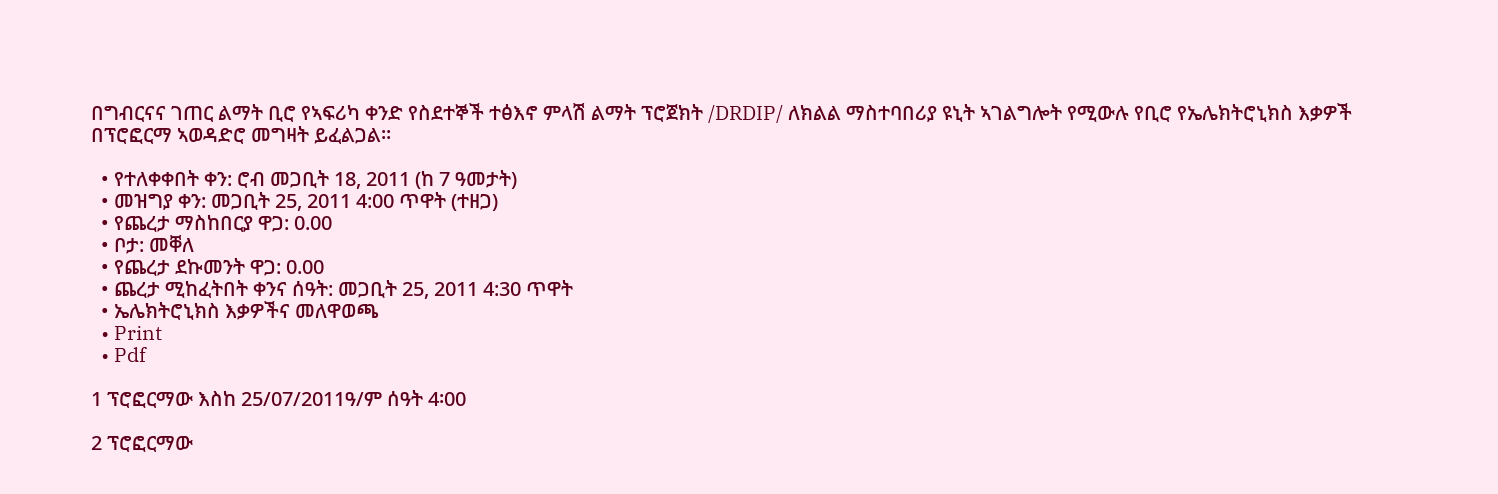በግብርናና ገጠር ልማት ቢሮ የኣፍሪካ ቀንድ የስደተኞች ተፅእኖ ምላሽ ልማት ፕሮጀክት /DRDIP/ ለክልል ማስተባበሪያ ዩኒት ኣገልግሎት የሚውሉ የቢሮ የኤሌክትሮኒክስ እቃዎች በፕሮፎርማ ኣወዳድሮ መግዛት ይፈልጋል፡፡

  • የተለቀቀበት ቀን: ሮብ መጋቢት 18, 2011 (ከ 7 ዓመታት)
  • መዝግያ ቀን: መጋቢት 25, 2011 4:00 ጥዋት (ተዘጋ)
  • የጨረታ ማስከበርያ ዋጋ: 0.00
  • ቦታ: መቐለ
  • የጨረታ ደኩመንት ዋጋ: 0.00
  • ጨረታ ሚከፈትበት ቀንና ሰዓት: መጋቢት 25, 2011 4:30 ጥዋት
  • ኤሌክትሮኒክስ እቃዎችና መለዋወጫ
  • Print
  • Pdf

1 ፕሮፎርማው እስከ 25/07/2011ዓ/ም ሰዓት 4፡00

2 ፕሮፎርማው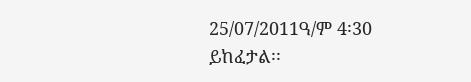25/07/2011ዓ/ም 4፡30 ይከፈታል፡፡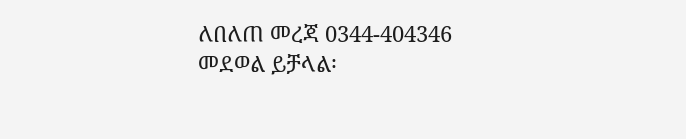ለበለጠ መረጃ 0344-404346 መደወል ይቻላል፡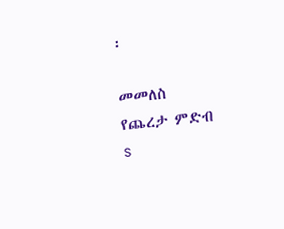፡

መመለስ
የጨረታ ምድብ
s